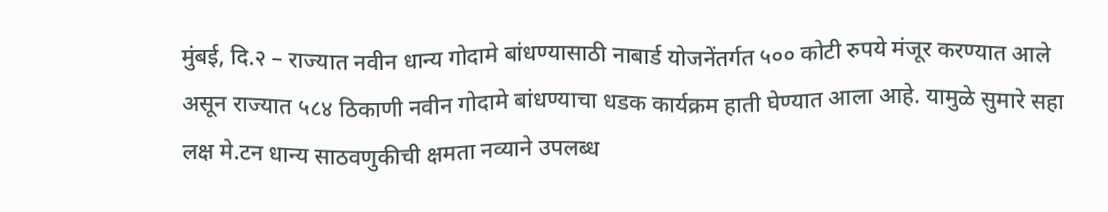मुंबई, दि.२ – राज्यात नवीन धान्य गोदामे बांधण्यासाठी नाबार्ड योजनेंतर्गत ५०० कोटी रुपये मंजूर करण्यात आले असून राज्यात ५८४ ठिकाणी नवीन गोदामे बांधण्याचा धडक कार्यक्रम हाती घेण्यात आला आहे. यामुळे सुमारे सहा लक्ष मे.टन धान्य साठवणुकीची क्षमता नव्याने उपलब्ध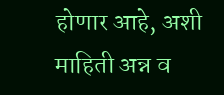होणार आहे, अशी माहिती अन्न व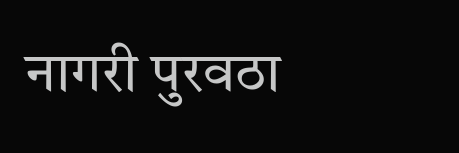नागरी पुरवठा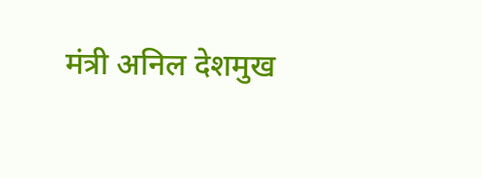मंत्री अनिल देशमुख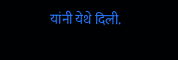यांनी येथे दिली.